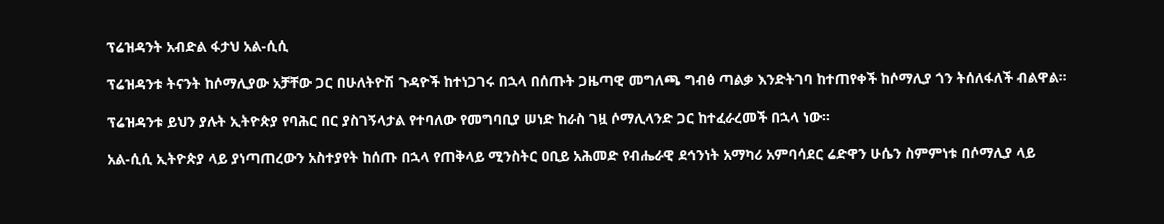ፕሬዝዳንት አብድል ፋታህ አል-ሲሲ

ፕሬዝዳንቱ ትናንት ከሶማሊያው አቻቸው ጋር በሁለትዮሽ ጉዳዮች ከተነጋገሩ በኋላ በሰጡት ጋዜጣዊ መግለጫ ግብፅ ጣልቃ እንድትገባ ከተጠየቀች ከሶማሊያ ጎን ትሰለፋለች ብልዋል።

ፕሬዝዳንቱ ይህን ያሉት ኢትዮጵያ የባሕር በር ያስገኝላታል የተባለው የመግባቢያ ሠነድ ከራስ ገዟ ሶማሊላንድ ጋር ከተፈራረመች በኋላ ነው።

አል-ሲሲ ኢትዮጵያ ላይ ያነጣጠረውን አስተያየት ከሰጡ በኋላ የጠቅላይ ሚንስትር ዐቢይ አሕመድ የብሔራዊ ደኅንነት አማካሪ አምባሳደር ሬድዋን ሁሴን ስምምነቱ በሶማሊያ ላይ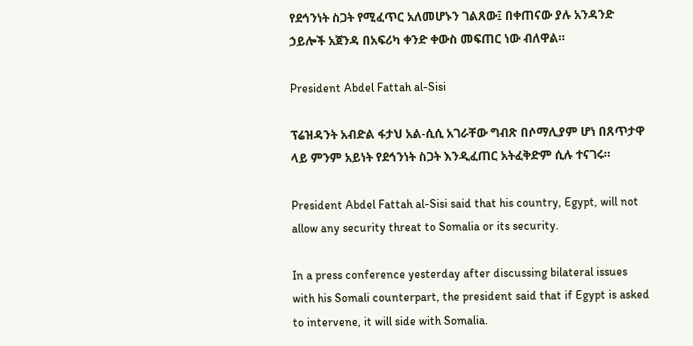የደኅንነት ስጋት የሚፈጥር አለመሆኑን ገልጸው፤ በቀጠናው ያሉ አንዳንድ ኃይሎች አጀንዳ በአፍሪካ ቀንድ ቀውስ መፍጠር ነው ብለዋል።

President Abdel Fattah al-Sisi

ፕሬዝዳንት አብድል ፋታህ አል-ሲሲ አገራቸው ግብጽ በሶማሊያም ሆነ በጸጥታዋ ላይ ምንም አይነት የደኅንነት ስጋት እንዲፈጠር አትፈቅድም ሲሉ ተናገሩ።

President Abdel Fattah al-Sisi said that his country, Egypt, will not allow any security threat to Somalia or its security.

In a press conference yesterday after discussing bilateral issues with his Somali counterpart, the president said that if Egypt is asked to intervene, it will side with Somalia.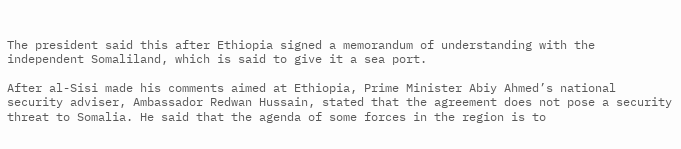The president said this after Ethiopia signed a memorandum of understanding with the independent Somaliland, which is said to give it a sea port.

After al-Sisi made his comments aimed at Ethiopia, Prime Minister Abiy Ahmed’s national security adviser, Ambassador Redwan Hussain, stated that the agreement does not pose a security threat to Somalia. He said that the agenda of some forces in the region is to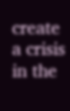create a crisis in the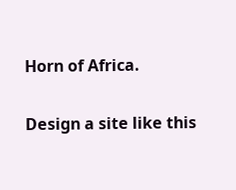Horn of Africa.

Design a site like this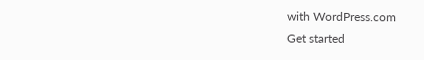with WordPress.com
Get started